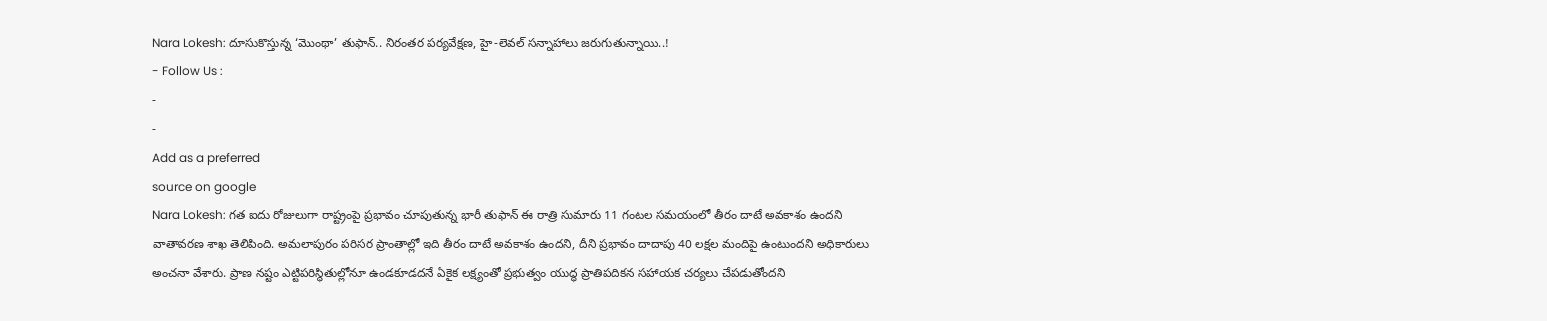Nara Lokesh: దూసుకొస్తున్న ‘మొంథా’ తుఫాన్.. నిరంతర పర్యవేక్షణ, హై-లెవల్ సన్నాహాలు జరుగుతున్నాయి..!
- Follow Us :
-
-
Add as a preferred
source on google
Nara Lokesh: గత ఐదు రోజులుగా రాష్ట్రంపై ప్రభావం చూపుతున్న భారీ తుఫాన్ ఈ రాత్రి సుమారు 11 గంటల సమయంలో తీరం దాటే అవకాశం ఉందని వాతావరణ శాఖ తెలిపింది. అమలాపురం పరిసర ప్రాంతాల్లో ఇది తీరం దాటే అవకాశం ఉందని, దీని ప్రభావం దాదాపు 40 లక్షల మందిపై ఉంటుందని అధికారులు అంచనా వేశారు. ప్రాణ నష్టం ఎట్టిపరిస్థితుల్లోనూ ఉండకూడదనే ఏకైక లక్ష్యంతో ప్రభుత్వం యుద్ధ ప్రాతిపదికన సహాయక చర్యలు చేపడుతోందని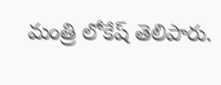మంత్రి లోకేష్ తెలిపారు.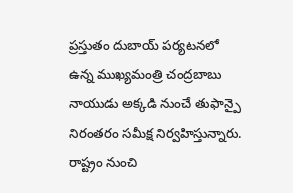ప్రస్తుతం దుబాయ్ పర్యటనలో ఉన్న ముఖ్యమంత్రి చంద్రబాబు నాయుడు అక్కడి నుంచే తుఫాన్పై నిరంతరం సమీక్ష నిర్వహిస్తున్నారు. రాష్ట్రం నుంచి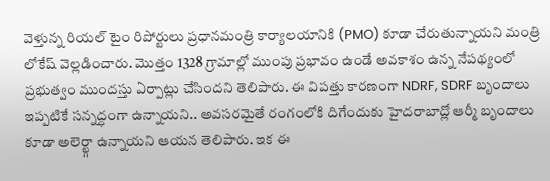వెళ్తున్న రియల్ టైం రిపోర్టులు ప్రధానమంత్రి కార్యాలయానికి (PMO) కూడా చేరుతున్నాయని మంత్రి లోకేష్ వెల్లడించారు. మొత్తం 1328 గ్రామాల్లో ముంపు ప్రభావం ఉండే అవకాశం ఉన్న నేపథ్యంలో ప్రభుత్వం ముందస్తు ఏర్పాట్లు చేసిందని తెలిపారు. ఈ విపత్తు కారణంగా NDRF, SDRF బృందాలు ఇప్పటికే సన్నద్ధంగా ఉన్నాయని.. అవసరమైతే రంగంలోకి దిగేందుకు హైదరాబాద్లో ఆర్మీ బృందాలు కూడా అలెర్ట్గా ఉన్నాయని ఆయన తెలిపారు. ఇక ఈ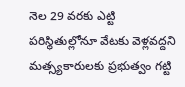నెల 29 వరకు ఎట్టి పరిస్థితుల్లోనూ వేటకు వెళ్లవద్దని మత్స్యకారులకు ప్రభుత్వం గట్టి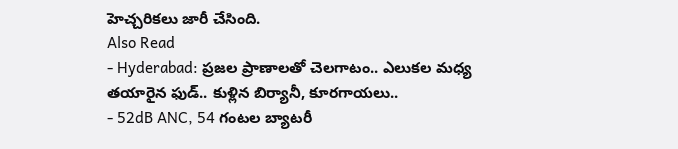హెచ్చరికలు జారీ చేసింది.
Also Read
- Hyderabad: ప్రజల ప్రాణాలతో చెలగాటం.. ఎలుకల మధ్య తయారైన ఫుడ్.. కుళ్లిన బిర్యానీ, కూరగాయలు..
- 52dB ANC, 54 గంటల బ్యాటరీ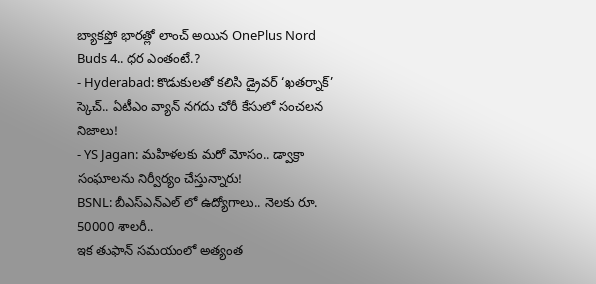బ్యాకప్తో భారత్లో లాంచ్ అయిన OnePlus Nord Buds 4.. ధర ఎంతంటే.?
- Hyderabad: కొడుకులతో కలిసి డ్రైవర్ ‘ఖతర్నాక్’ స్కెచ్.. ఏటీఎం వ్యాన్ నగదు చోరీ కేసులో సంచలన నిజాలు!
- YS Jagan: మహిళలకు మరో మోసం.. డ్వాక్రా సంఘాలను నిర్వీర్యం చేస్తున్నారు!
BSNL: బీఎస్ఎన్ఎల్ లో ఉద్యోగాలు.. నెలకు రూ. 50000 శాలరీ..
ఇక తుఫాన్ సమయంలో అత్యంత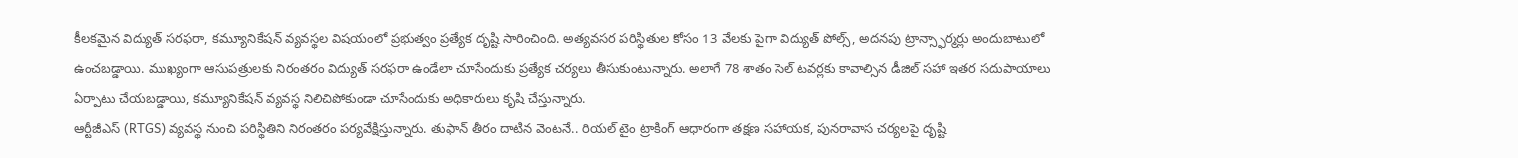కీలకమైన విద్యుత్ సరఫరా, కమ్యూనికేషన్ వ్యవస్థల విషయంలో ప్రభుత్వం ప్రత్యేక దృష్టి సారించింది. అత్యవసర పరిస్థితుల కోసం 13 వేలకు పైగా విద్యుత్ పోల్స్, అదనపు ట్రాన్స్ఫార్మర్లు అందుబాటులో ఉంచబడ్డాయి. ముఖ్యంగా ఆసుపత్రులకు నిరంతరం విద్యుత్ సరఫరా ఉండేలా చూసేందుకు ప్రత్యేక చర్యలు తీసుకుంటున్నారు. అలాగే 78 శాతం సెల్ టవర్లకు కావాల్సిన డీజిల్ సహా ఇతర సదుపాయాలు ఏర్పాటు చేయబడ్డాయి, కమ్యూనికేషన్ వ్యవస్థ నిలిచిపోకుండా చూసేందుకు అధికారులు కృషి చేస్తున్నారు.
ఆర్టీజీఎస్ (RTGS) వ్యవస్థ నుంచి పరిస్థితిని నిరంతరం పర్యవేక్షిస్తున్నారు. తుఫాన్ తీరం దాటిన వెంటనే.. రియల్ టైం ట్రాకింగ్ ఆధారంగా తక్షణ సహాయక, పునరావాస చర్యలపై దృష్టి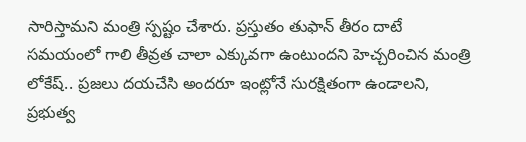సారిస్తామని మంత్రి స్పష్టం చేశారు. ప్రస్తుతం తుఫాన్ తీరం దాటే సమయంలో గాలి తీవ్రత చాలా ఎక్కువగా ఉంటుందని హెచ్చరించిన మంత్రి లోకేష్.. ప్రజలు దయచేసి అందరూ ఇంట్లోనే సురక్షితంగా ఉండాలని, ప్రభుత్వ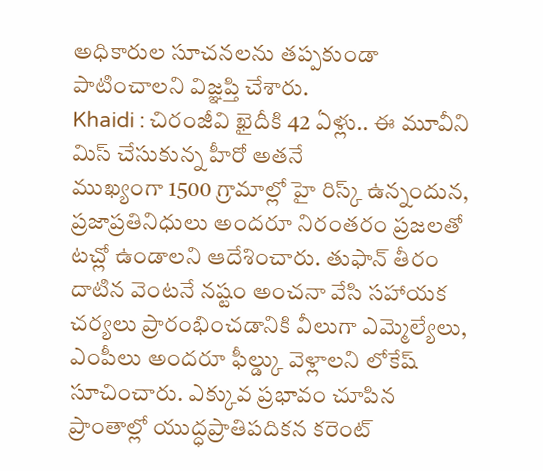అధికారుల సూచనలను తప్పకుండా పాటించాలని విజ్ఞప్తి చేశారు.
Khaidi : చిరంజీవి ఖైదీకి 42 ఏళ్లు.. ఈ మూవీని మిస్ చేసుకున్న హీరో అతనే
ముఖ్యంగా 1500 గ్రామాల్లో హై రిస్క్ ఉన్నందున, ప్రజాప్రతినిధులు అందరూ నిరంతరం ప్రజలతో టచ్లో ఉండాలని ఆదేశించారు. తుఫాన్ తీరం దాటిన వెంటనే నష్టం అంచనా వేసి సహాయక చర్యలు ప్రారంభించడానికి వీలుగా ఎమ్మెల్యేలు, ఎంపీలు అందరూ ఫీల్డ్కు వెళ్లాలని లోకేష్ సూచించారు. ఎక్కువ ప్రభావం చూపిన ప్రాంతాల్లో యుద్ధప్రాతిపదికన కరెంట్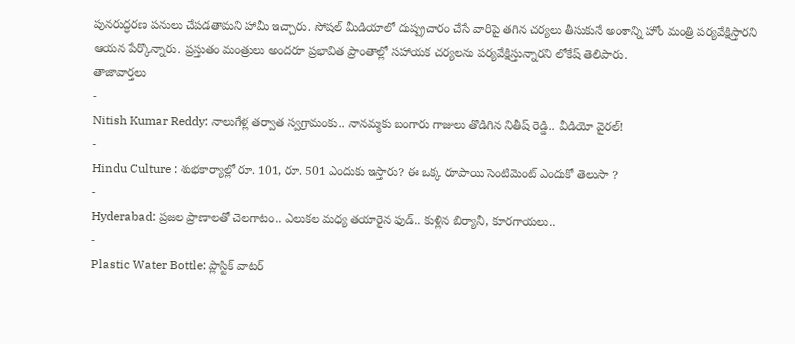పునరుద్ధరణ పనులు చేపడతామని హామీ ఇచ్చారు. సోషల్ మీడియాలో దుష్ప్రచారం చేసే వారిపై తగిన చర్యలు తీసుకునే అంశాన్ని హోం మంత్రి పర్యవేక్షిస్తారని ఆయన పేర్కొన్నారు. ప్రస్తుతం మంత్రులు అందరూ ప్రభావిత ప్రాంతాల్లో సహాయక చర్యలను పర్యవేక్షిస్తున్నారని లోకేష్ తెలిపారు.
తాజావార్తలు
-
Nitish Kumar Reddy: నాలుగేళ్ల తర్వాత స్వగ్రామంకు.. నానమ్మకు బంగారు గాజులు తొడిగిన నితీష్ రెడ్డి.. వీడియో వైరల్!
-
Hindu Culture : శుభకార్యాల్లో రూ. 101, రూ. 501 ఎందుకు ఇస్తారు? ఈ ఒక్క రూపాయి సెంటిమెంట్ ఎందుకో తెలుసా ?
-
Hyderabad: ప్రజల ప్రాణాలతో చెలగాటం.. ఎలుకల మధ్య తయారైన ఫుడ్.. కుళ్లిన బిర్యానీ, కూరగాయలు..
-
Plastic Water Bottle: ప్లాస్టిక్ వాటర్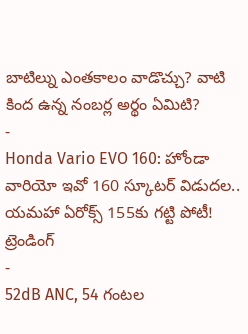బాటిల్ను ఎంతకాలం వాడొచ్చు? వాటి కింద ఉన్న నంబర్ల అర్థం ఏమిటి?
-
Honda Vario EVO 160: హోండా వారియో ఇవో 160 స్కూటర్ విడుదల.. యమహా ఏరోక్స్ 155కు గట్టి పోటీ!
ట్రెండింగ్
-
52dB ANC, 54 గంటల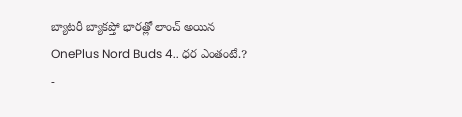బ్యాటరీ బ్యాకప్తో భారత్లో లాంచ్ అయిన OnePlus Nord Buds 4.. ధర ఎంతంటే.?
-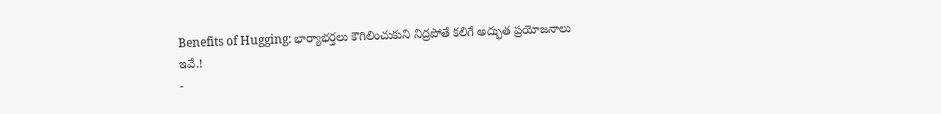Benefits of Hugging: భార్యాభర్తలు కౌగిలించుకుని నిద్రపోతే కలిగే అద్భుత ప్రయోజనాలు ఇవే.!
-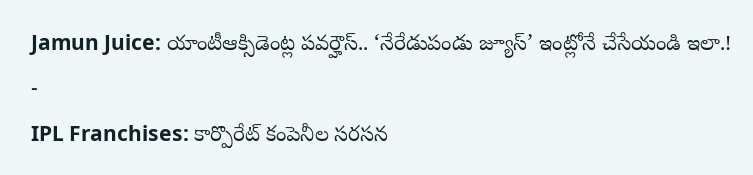Jamun Juice: యాంటీఆక్సిడెంట్ల పవర్హౌస్.. ‘నేరేడుపండు జ్యూస్’ ఇంట్లోనే చేసేయండి ఇలా.!
-
IPL Franchises: కార్పొరేట్ కంపెనీల సరసన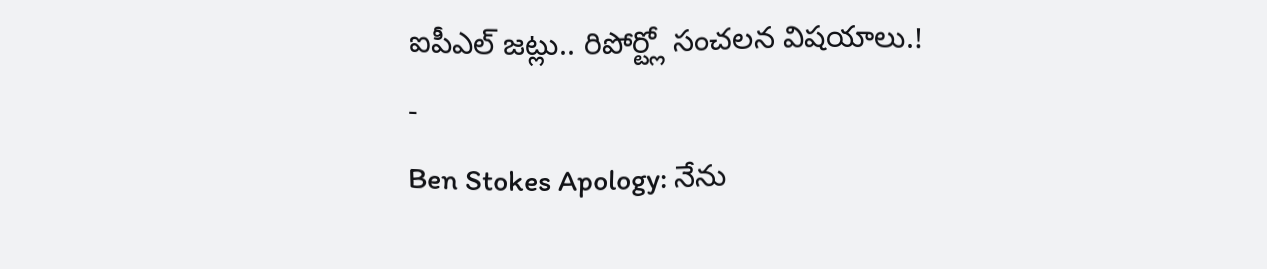ఐపీఎల్ జట్లు.. రిపోర్ట్లో సంచలన విషయాలు.!
-
Ben Stokes Apology: నేను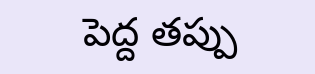పెద్ద తప్పు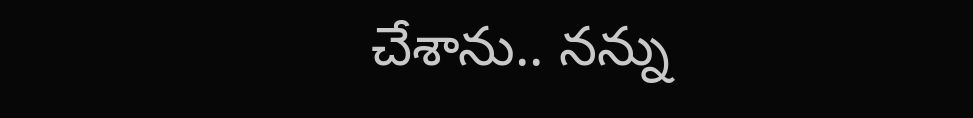చేశాను.. నన్ను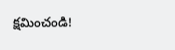క్షమించండి!